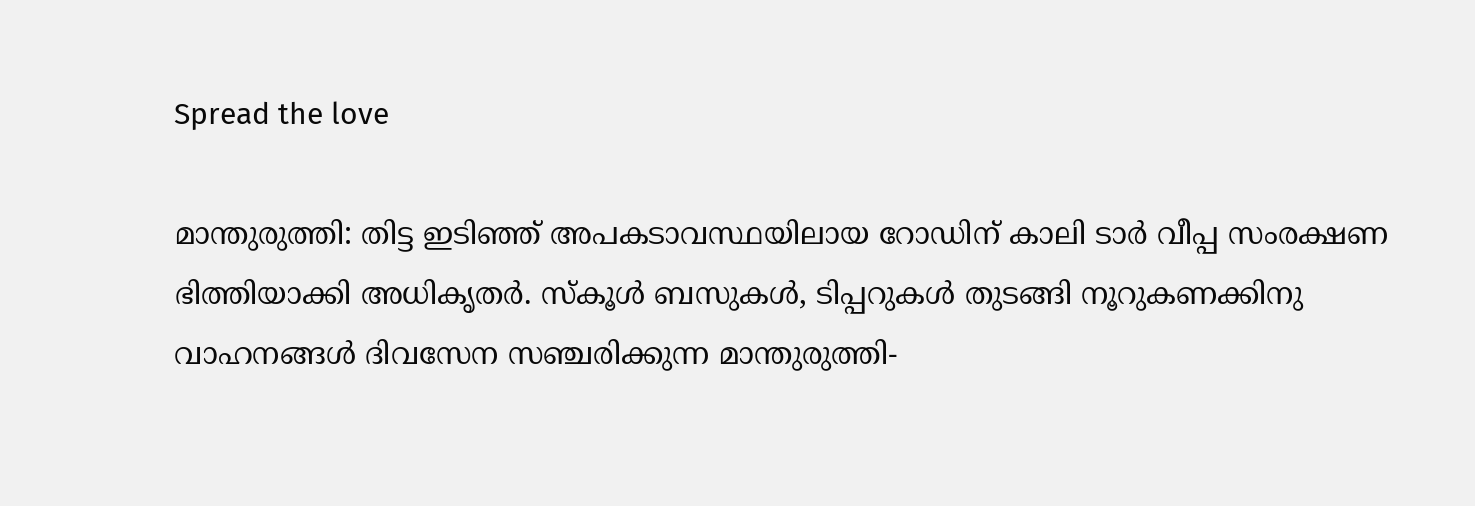Spread the love

മാന്തുരുത്തി: തിട്ട ഇടിഞ്ഞ് അപകടാവസ്ഥയിലായ റോഡിന് കാലി ടാര്‍ വീപ്പ സംരക്ഷണ ഭിത്തിയാക്കി അധികൃതര്‍. സ്‌കൂള്‍ ബസുകള്‍, ടിപ്പറുകള്‍ തുടങ്ങി നൂറുകണക്കിനു വാഹനങ്ങള്‍ ദിവസേന സഞ്ചരിക്കുന്ന മാന്തുരുത്തി-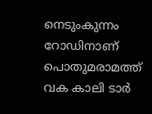നെടുംകുന്നം റോഡിനാണ് പൊതുമരാമത്ത് വക കാലി ടാര്‍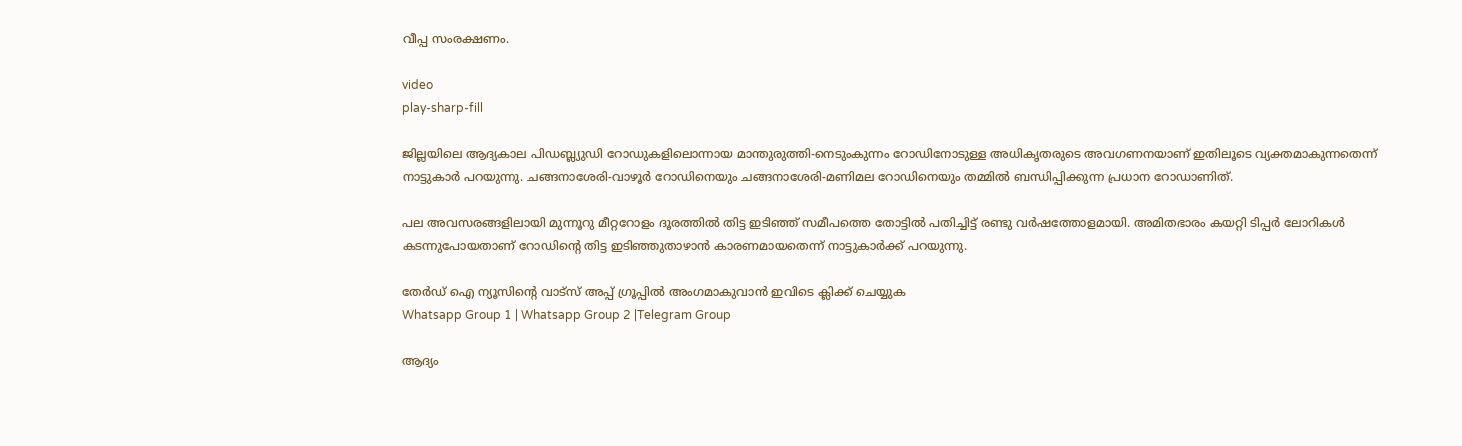വീപ്പ സംരക്ഷണം.

video
play-sharp-fill

ജില്ലയിലെ ആദ്യകാല പിഡബ്ല്യുഡി റോഡുകളിലൊന്നായ മാന്തുരുത്തി-നെടുംകുന്നം റോഡിനോടുള്ള അധികൃതരുടെ അവഗണനയാണ് ഇതിലൂടെ വ്യക്തമാകുന്നതെന്ന് നാട്ടുകാര്‍ പറയുന്നു. ചങ്ങനാശേരി-വാഴൂര്‍ റോഡിനെയും ചങ്ങനാശേരി-മണിമല റോഡിനെയും തമ്മില്‍ ബന്ധിപ്പിക്കുന്ന പ്രധാന റോഡാണിത്.

പല അവസരങ്ങളിലായി മുന്നൂറു മീറ്ററോളം ദൂരത്തില്‍ തിട്ട ഇടിഞ്ഞ് സമീപത്തെ തോട്ടില്‍ പതിച്ചിട്ട് രണ്ടു വര്‍ഷത്തോളമായി. അമിതഭാരം കയറ്റി ടിപ്പര്‍ ലോറികള്‍ കടന്നുപോയതാണ് റോഡിന്‍റെ തിട്ട ഇടിഞ്ഞുതാഴാന്‍ കാരണമായതെന്ന് നാട്ടുകാര്‍ക്ക് പറയുന്നു.

തേർഡ് ഐ ന്യൂസിന്റെ വാട്സ് അപ്പ് ഗ്രൂപ്പിൽ അംഗമാകുവാൻ ഇവിടെ ക്ലിക്ക് ചെയ്യുക
Whatsapp Group 1 | Whatsapp Group 2 |Telegram Group

ആദ്യം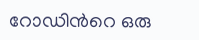റോഡിന്‍റെ ഒരു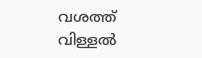വശത്ത് വിള്ളല്‍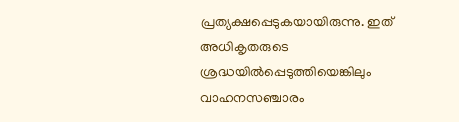പ്രത്യക്ഷപ്പെടുകയായിരുന്നു. ഇത് അധികൃതരുടെ ശ്രദ്ധയില്‍പ്പെടുത്തിയെങ്കിലും വാഹനസഞ്ചാരം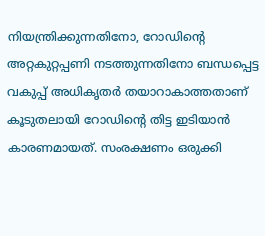നിയന്ത്രിക്കുന്നതിനോ, റോഡിന്‍റെ അറ്റകുറ്റപ്പണി നടത്തുന്നതിനോ ബന്ധപ്പെട്ട വകുപ്പ് അധികൃതര്‍ തയാറാകാത്തതാണ് കൂടുതലായി റോഡിന്‍റെ തിട്ട ഇടിയാന്‍ കാരണമായത്. സംരക്ഷണം ഒരുക്കി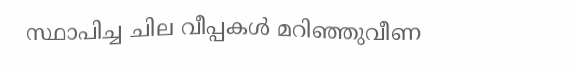സ്ഥാപിച്ച ചില വീപ്പകള്‍ മറിഞ്ഞുവീണ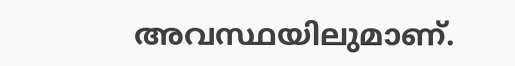അവസ്ഥയിലുമാണ്.